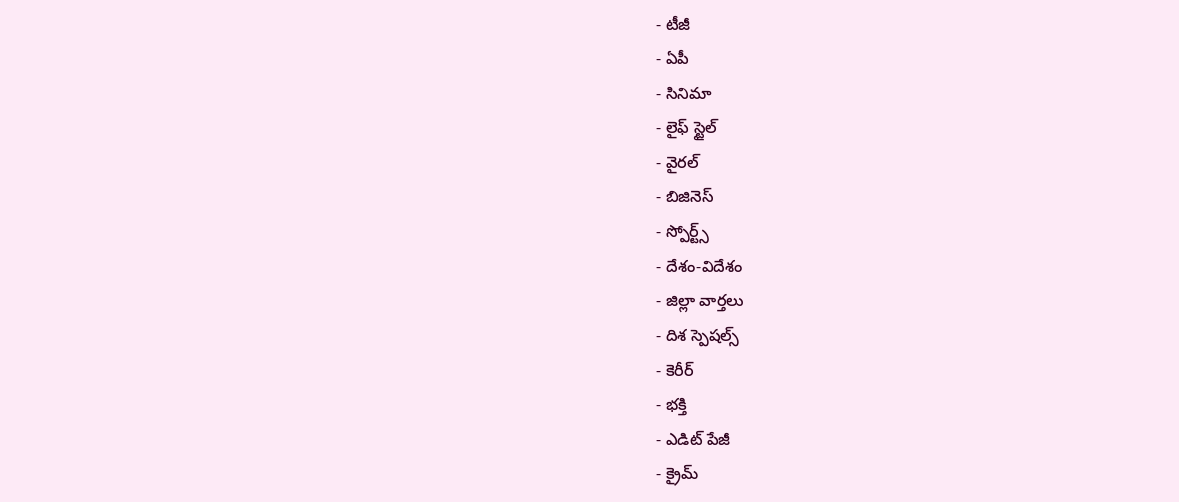- టీజీ
- ఏపీ
- సినిమా
- లైఫ్ స్టైల్
- వైరల్
- బిజినెస్
- స్పోర్ట్స్
- దేశం-విదేశం
- జిల్లా వార్తలు
- దిశ స్పెషల్స్
- కెరీర్
- భక్తి
- ఎడిట్ పేజీ
- క్రైమ్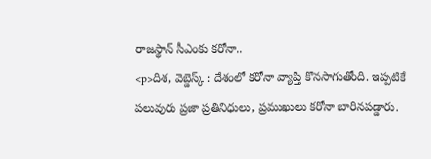రాజస్థాన్ సీఎంకు కరోనా..
<p>దిశ, వెబ్డెస్క్ : దేశంలో కరోనా వ్యాప్తి కొనసాగుతోంది. ఇప్పటికే పలువురు ప్రజా ప్రతినిధులు, ప్రముఖులు కరోనా బారినపడ్డారు.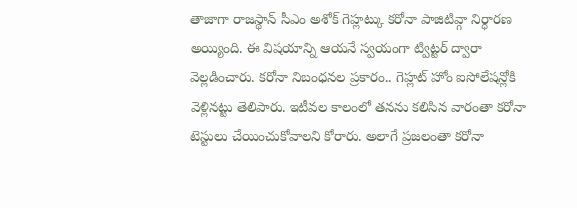తాజాగా రాజస్థాన్ సీఎం అశోక్ గెహ్లట్కు కరోనా పాజిటివ్గా నిర్ధారణ అయ్యింది. ఈ విషయాన్ని ఆయనే స్వయంగా ట్విట్టర్ ద్వారా వెల్లడించారు. కరోనా నిబంధనల ప్రకారం.. గెహ్లట్ హోం ఐసోలేషన్లోకి వెళ్లినట్టు తెలిపారు. ఇటీవల కాలంలో తనను కలిసిన వారంతా కరోనా టెస్టులు చేయించుకోవాలని కోరారు. అలాగే ప్రజలంతా కరోనా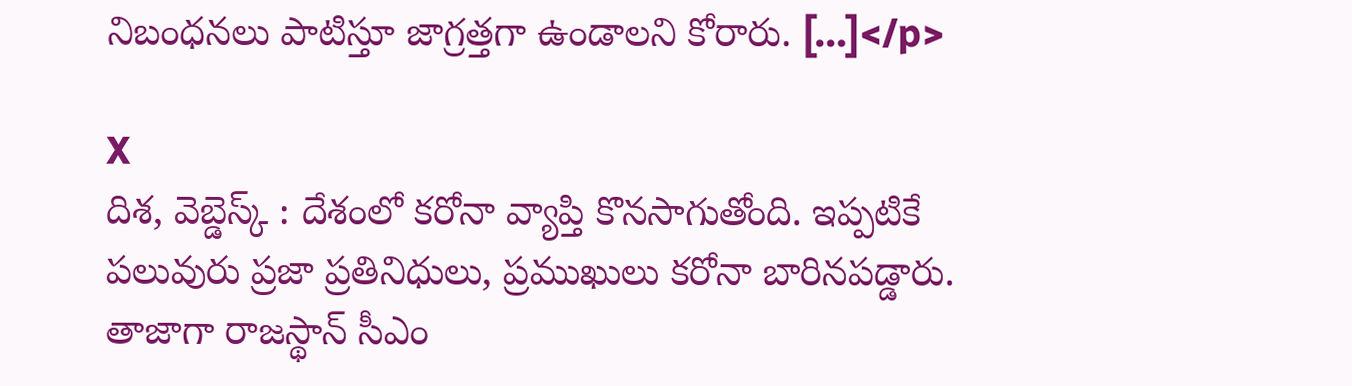నిబంధనలు పాటిస్తూ జాగ్రత్తగా ఉండాలని కోరారు. […]</p>

X
దిశ, వెబ్డెస్క్ : దేశంలో కరోనా వ్యాప్తి కొనసాగుతోంది. ఇప్పటికే పలువురు ప్రజా ప్రతినిధులు, ప్రముఖులు కరోనా బారినపడ్డారు. తాజాగా రాజస్థాన్ సీఎం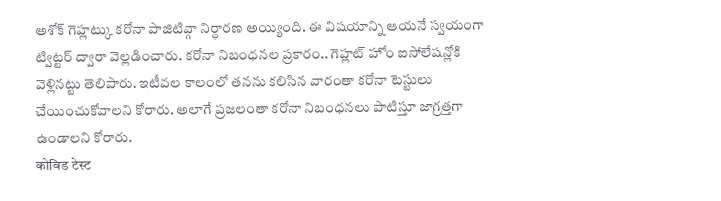అశోక్ గెహ్లట్కు కరోనా పాజిటివ్గా నిర్ధారణ అయ్యింది. ఈ విషయాన్ని ఆయనే స్వయంగా ట్విట్టర్ ద్వారా వెల్లడించారు. కరోనా నిబంధనల ప్రకారం.. గెహ్లట్ హోం ఐసోలేషన్లోకి వెళ్లినట్టు తెలిపారు. ఇటీవల కాలంలో తనను కలిసిన వారంతా కరోనా టెస్టులు చేయించుకోవాలని కోరారు. అలాగే ప్రజలంతా కరోనా నిబంధనలు పాటిస్తూ జాగ్రత్తగా ఉండాలని కోరారు.
कोविड टेस्ट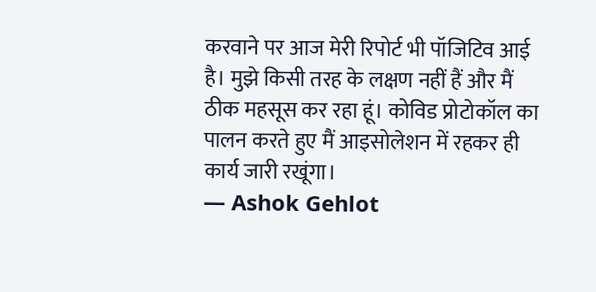करवाने पर आज मेरी रिपोर्ट भी पॉजिटिव आई है। मुझे किसी तरह के लक्षण नहीं हैं और मैं ठीक महसूस कर रहा हूं। कोविड प्रोटोकॉल का पालन करते हुए मैं आइसोलेशन में रहकर ही कार्य जारी रखूंगा।
— Ashok Gehlot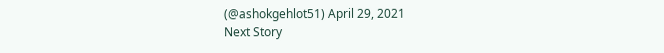(@ashokgehlot51) April 29, 2021
Next Story